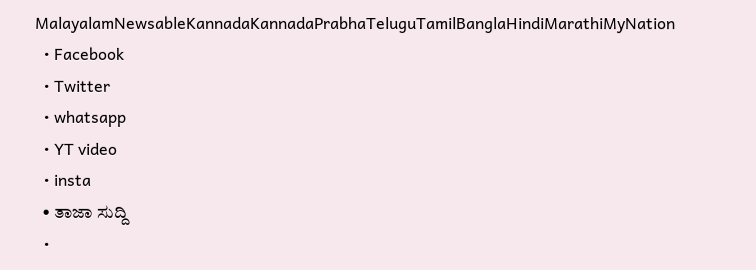MalayalamNewsableKannadaKannadaPrabhaTeluguTamilBanglaHindiMarathiMyNation
  • Facebook
  • Twitter
  • whatsapp
  • YT video
  • insta
  • ತಾಜಾ ಸುದ್ದಿ
  •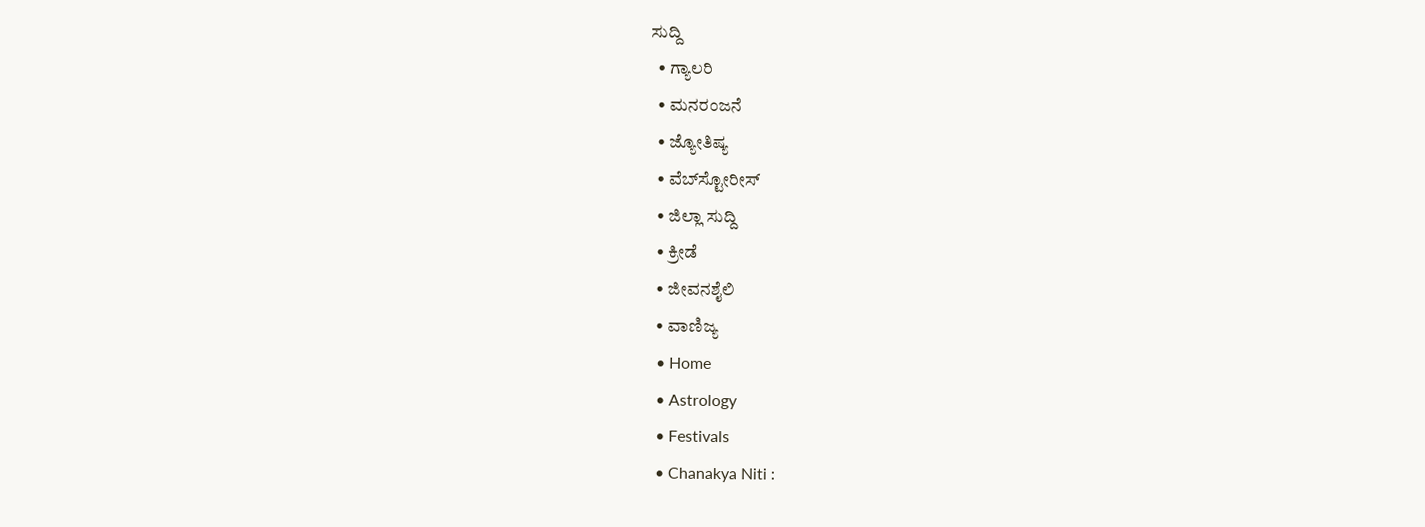ಸುದ್ದಿ
  • ಗ್ಯಾಲರಿ
  • ಮನರಂಜನೆ
  • ಜ್ಯೋತಿಷ್ಯ
  • ವೆಬ್‌ಸ್ಟೋರೀಸ್
  • ಜಿಲ್ಲಾ ಸುದ್ದಿ
  • ಕ್ರೀಡೆ
  • ಜೀವನಶೈಲಿ
  • ವಾಣಿಜ್ಯ
  • Home
  • Astrology
  • Festivals
  • Chanakya Niti :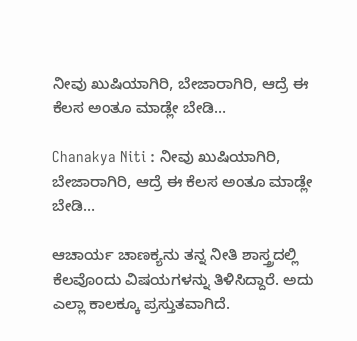ನೀವು ಖುಷಿಯಾಗಿರಿ, ಬೇಜಾರಾಗಿರಿ, ಆದ್ರೆ ಈ ಕೆಲಸ ಅಂತೂ ಮಾಡ್ಲೇ ಬೇಡಿ…

Chanakya Niti : ನೀವು ಖುಷಿಯಾಗಿರಿ, ಬೇಜಾರಾಗಿರಿ, ಆದ್ರೆ ಈ ಕೆಲಸ ಅಂತೂ ಮಾಡ್ಲೇ ಬೇಡಿ…

ಆಚಾರ್ಯ ಚಾಣಕ್ಯನು ತನ್ನ ನೀತಿ ಶಾಸ್ತ್ರದಲ್ಲಿ ಕೆಲವೊಂದು ವಿಷಯಗಳನ್ನು ತಿಳಿಸಿದ್ದಾರೆ. ಅದು ಎಲ್ಲಾ ಕಾಲಕ್ಕೂ ಪ್ರಸ್ತುತವಾಗಿದೆ.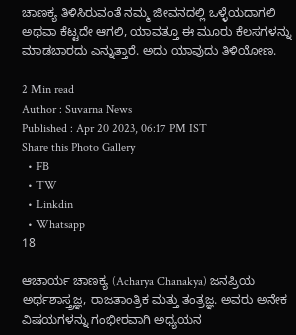ಚಾಣಕ್ಯ ತಿಳಿಸಿರುವಂತೆ ನಮ್ಮ ಜೀವನದಲ್ಲಿ ಒಳ್ಳೆಯದಾಗಲಿ ಅಥವಾ ಕೆಟ್ಟದೇ ಆಗಲಿ, ಯಾವತ್ತೂ ಈ ಮೂರು ಕೆಲಸಗಳನ್ನು ಮಾಡಬಾರದು ಎನ್ನುತ್ತಾರೆ. ಅದು ಯಾವುದು ತಿಳಿಯೋಣ.

2 Min read
Author : Suvarna News
Published : Apr 20 2023, 06:17 PM IST
Share this Photo Gallery
  • FB
  • TW
  • Linkdin
  • Whatsapp
18

ಆಚಾರ್ಯ ಚಾಣಕ್ಯ (Acharya Chanakya) ಜನಪ್ರಿಯ ಅರ್ಥಶಾಸ್ತ್ರಜ್ಞ, ರಾಜತಾಂತ್ರಿಕ ಮತ್ತು ತಂತ್ರಜ್ಞ. ಅವರು ಅನೇಕ ವಿಷಯಗಳನ್ನು ಗಂಭೀರವಾಗಿ ಅಧ್ಯಯನ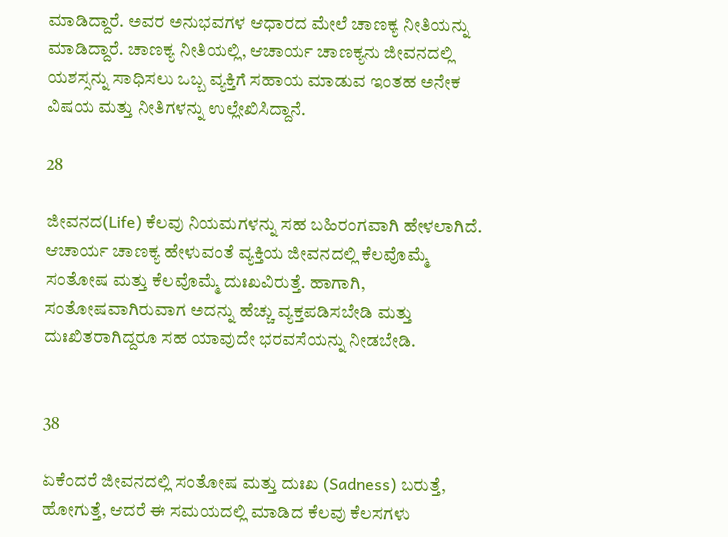ಮಾಡಿದ್ದಾರೆ. ಅವರ ಅನುಭವಗಳ ಆಧಾರದ ಮೇಲೆ ಚಾಣಕ್ಯ ನೀತಿಯನ್ನು ಮಾಡಿದ್ದಾರೆ. ಚಾಣಕ್ಯ ನೀತಿಯಲ್ಲಿ, ಆಚಾರ್ಯ ಚಾಣಕ್ಯನು ಜೀವನದಲ್ಲಿ ಯಶಸ್ಸನ್ನು ಸಾಧಿಸಲು ಒಬ್ಬ ವ್ಯಕ್ತಿಗೆ ಸಹಾಯ ಮಾಡುವ ಇಂತಹ ಅನೇಕ ವಿಷಯ ಮತ್ತು ನೀತಿಗಳನ್ನು ಉಲ್ಲೇಖಿಸಿದ್ದಾನೆ.

28

ಜೀವನದ(Life) ಕೆಲವು ನಿಯಮಗಳನ್ನು ಸಹ ಬಹಿರಂಗವಾಗಿ ಹೇಳಲಾಗಿದೆ. ಆಚಾರ್ಯ ಚಾಣಕ್ಯ ಹೇಳುವಂತೆ ವ್ಯಕ್ತಿಯ ಜೀವನದಲ್ಲಿ ಕೆಲವೊಮ್ಮೆ ಸಂತೋಷ ಮತ್ತು ಕೆಲವೊಮ್ಮೆ ದುಃಖವಿರುತ್ತೆ. ಹಾಗಾಗಿ, ಸಂತೋಷವಾಗಿರುವಾಗ ಅದನ್ನು ಹೆಚ್ಚು ವ್ಯಕ್ತಪಡಿಸಬೇಡಿ ಮತ್ತು  ದುಃಖಿತರಾಗಿದ್ದರೂ ಸಹ ಯಾವುದೇ ಭರವಸೆಯನ್ನು ನೀಡಬೇಡಿ.


38

ಏಕೆಂದರೆ ಜೀವನದಲ್ಲಿ ಸಂತೋಷ ಮತ್ತು ದುಃಖ (Sadness) ಬರುತ್ತೆ, ಹೋಗುತ್ತೆ, ಆದರೆ ಈ ಸಮಯದಲ್ಲಿ ಮಾಡಿದ ಕೆಲವು ಕೆಲಸಗಳು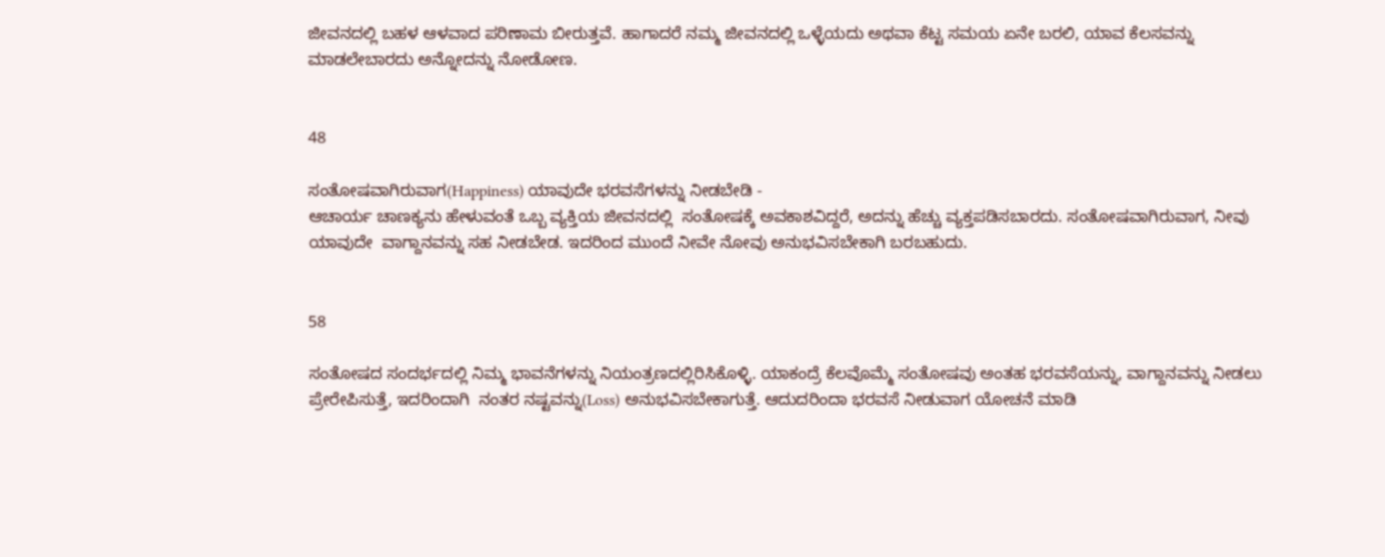ಜೀವನದಲ್ಲಿ ಬಹಳ ಆಳವಾದ ಪರಿಣಾಮ ಬೀರುತ್ತವೆ. ಹಾಗಾದರೆ ನಮ್ಮ ಜೀವನದಲ್ಲಿ ಒಳ್ಳೆಯದು ಅಥವಾ ಕೆಟ್ಟ ಸಮಯ ಏನೇ ಬರಲಿ, ಯಾವ ಕೆಲಸವನ್ನು  ಮಾಡಲೇಬಾರದು ಅನ್ನೋದನ್ನು ನೋಡೋಣ.


48

ಸಂತೋಷವಾಗಿರುವಾಗ(Happiness) ಯಾವುದೇ ಭರವಸೆಗಳನ್ನು ನೀಡಬೇಡಿ -
ಆಚಾರ್ಯ ಚಾಣಕ್ಯನು ಹೇಳುವಂತೆ ಒಬ್ಬ ವ್ಯಕ್ತಿಯ ಜೀವನದಲ್ಲಿ  ಸಂತೋಷಕ್ಕೆ ಅವಕಾಶವಿದ್ದರೆ, ಅದನ್ನು ಹೆಚ್ಚು ವ್ಯಕ್ತಪಡಿಸಬಾರದು. ಸಂತೋಷವಾಗಿರುವಾಗ, ನೀವು ಯಾವುದೇ  ವಾಗ್ದಾನವನ್ನು ಸಹ ನೀಡಬೇಡ. ಇದರಿಂದ ಮುಂದೆ ನೀವೇ ನೋವು ಅನುಭವಿಸಬೇಕಾಗಿ ಬರಬಹುದು.


58

ಸಂತೋಷದ ಸಂದರ್ಭದಲ್ಲಿ ನಿಮ್ಮ ಭಾವನೆಗಳನ್ನು ನಿಯಂತ್ರಣದಲ್ಲಿರಿಸಿಕೊಳ್ಳಿ. ಯಾಕಂದ್ರೆ ಕೆಲವೊಮ್ಮೆ ಸಂತೋಷವು ಅಂತಹ ಭರವಸೆಯನ್ನು, ವಾಗ್ದಾನವನ್ನು ನೀಡಲು ಪ್ರೇರೇಪಿಸುತ್ತೆ, ಇದರಿಂದಾಗಿ  ನಂತರ ನಷ್ಟವನ್ನು(Loss) ಅನುಭವಿಸಬೇಕಾಗುತ್ತೆ. ಆದುದರಿಂದಾ ಭರವಸೆ ನೀಡುವಾಗ ಯೋಚನೆ ಮಾಡಿ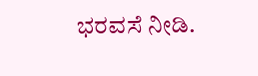ಭರವಸೆ ನೀಡಿ.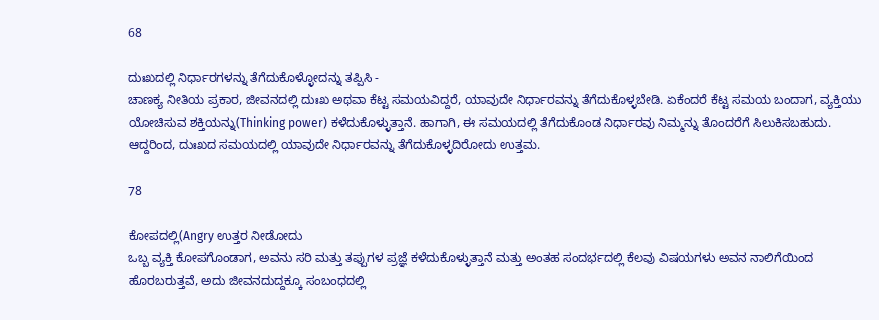68

ದುಃಖದಲ್ಲಿ ನಿರ್ಧಾರಗಳನ್ನು ತೆಗೆದುಕೊಳ್ಳೋದನ್ನು ತಪ್ಪಿಸಿ -
ಚಾಣಕ್ಯ ನೀತಿಯ ಪ್ರಕಾರ, ಜೀವನದಲ್ಲಿ ದುಃಖ ಅಥವಾ ಕೆಟ್ಟ ಸಮಯವಿದ್ದರೆ, ಯಾವುದೇ ನಿರ್ಧಾರವನ್ನು ತೆಗೆದುಕೊಳ್ಳಬೇಡಿ. ಏಕೆಂದರೆ ಕೆಟ್ಟ ಸಮಯ ಬಂದಾಗ, ವ್ಯಕ್ತಿಯು ಯೋಚಿಸುವ ಶಕ್ತಿಯನ್ನು(Thinking power) ಕಳೆದುಕೊಳ್ಳುತ್ತಾನೆ. ಹಾಗಾಗಿ, ಈ ಸಮಯದಲ್ಲಿ ತೆಗೆದುಕೊಂಡ ನಿರ್ಧಾರವು ನಿಮ್ಮನ್ನು ತೊಂದರೆಗೆ ಸಿಲುಕಿಸಬಹುದು. ಆದ್ದರಿಂದ, ದುಃಖದ ಸಮಯದಲ್ಲಿ ಯಾವುದೇ ನಿರ್ಧಾರವನ್ನು ತೆಗೆದುಕೊಳ್ಳದಿರೋದು ಉತ್ತಮ.

78

ಕೋಪದಲ್ಲಿ(Angry ಉತ್ತರ ನೀಡೋದು
ಒಬ್ಬ ವ್ಯಕ್ತಿ ಕೋಪಗೊಂಡಾಗ, ಅವನು ಸರಿ ಮತ್ತು ತಪ್ಪುಗಳ ಪ್ರಜ್ಞೆ ಕಳೆದುಕೊಳ್ಳುತ್ತಾನೆ ಮತ್ತು ಅಂತಹ ಸಂದರ್ಭದಲ್ಲಿ ಕೆಲವು ವಿಷಯಗಳು ಅವನ ನಾಲಿಗೆಯಿಂದ ಹೊರಬರುತ್ತವೆ, ಅದು ಜೀವನದುದ್ದಕ್ಕೂ ಸಂಬಂಧದಲ್ಲಿ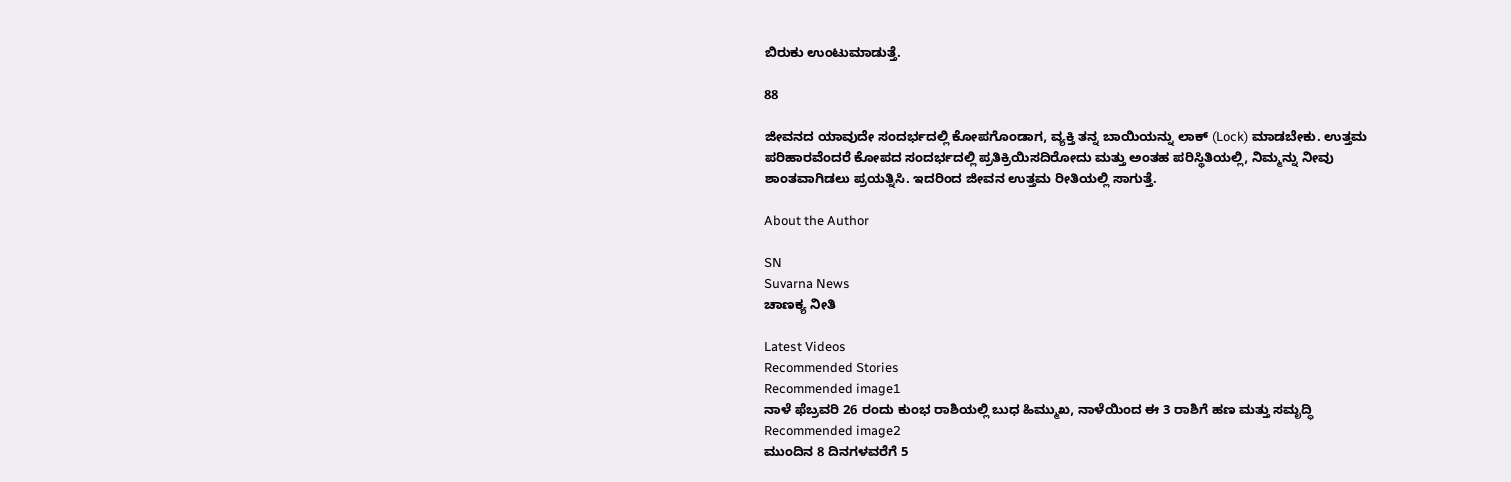ಬಿರುಕು ಉಂಟುಮಾಡುತ್ತೆ.

88

ಜೀವನದ ಯಾವುದೇ ಸಂದರ್ಭದಲ್ಲಿ ಕೋಪಗೊಂಡಾಗ, ವ್ಯಕ್ತಿ ತನ್ನ ಬಾಯಿಯನ್ನು ಲಾಕ್ (Lock) ಮಾಡಬೇಕು. ಉತ್ತಮ ಪರಿಹಾರವೆಂದರೆ ಕೋಪದ ಸಂದರ್ಭದಲ್ಲಿ ಪ್ರತಿಕ್ರಿಯಿಸದಿರೋದು ಮತ್ತು ಅಂತಹ ಪರಿಸ್ಥಿತಿಯಲ್ಲಿ, ನಿಮ್ಮನ್ನು ನೀವು ಶಾಂತವಾಗಿಡಲು ಪ್ರಯತ್ನಿಸಿ. ಇದರಿಂದ ಜೀವನ ಉತ್ತಮ ರೀತಿಯಲ್ಲಿ ಸಾಗುತ್ತೆ.

About the Author

SN
Suvarna News
ಚಾಣಕ್ಯ ನೀತಿ

Latest Videos
Recommended Stories
Recommended image1
ನಾಳೆ ಫೆಬ್ರವರಿ 26 ರಂದು ಕುಂಭ ರಾಶಿಯಲ್ಲಿ ಬುಧ ಹಿಮ್ಮುಖ, ನಾಳೆಯಿಂದ ಈ 3 ರಾಶಿಗೆ ಹಣ ಮತ್ತು ಸಮೃದ್ಧಿ
Recommended image2
ಮುಂದಿನ 8 ದಿನಗಳವರೆಗೆ 5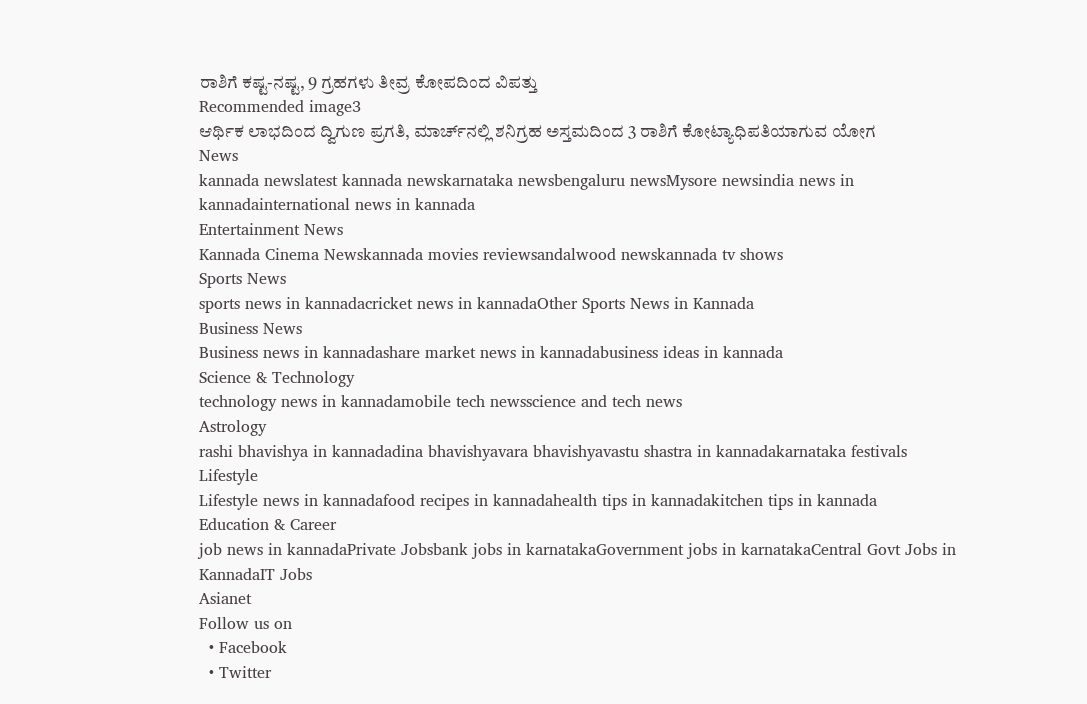ರಾಶಿಗೆ ಕಷ್ಟ-ನಷ್ಟ, 9 ಗ್ರಹಗಳು ತೀವ್ರ ಕೋಪದಿಂದ ವಿಪತ್ತು
Recommended image3
ಆರ್ಥಿಕ ಲಾಭದಿಂದ ದ್ವಿಗುಣ ಪ್ರಗತಿ, ಮಾರ್ಚ್‌ನಲ್ಲಿ ಶನಿಗ್ರಹ ಅಸ್ತಮದಿಂದ 3 ರಾಶಿಗೆ ಕೋಟ್ಯಾಧಿಪತಿಯಾಗುವ ಯೋಗ
News
kannada newslatest kannada newskarnataka newsbengaluru newsMysore newsindia news in kannadainternational news in kannada
Entertainment News
Kannada Cinema Newskannada movies reviewsandalwood newskannada tv shows
Sports News
sports news in kannadacricket news in kannadaOther Sports News in Kannada
Business News
Business news in kannadashare market news in kannadabusiness ideas in kannada
Science & Technology
technology news in kannadamobile tech newsscience and tech news
Astrology
rashi bhavishya in kannadadina bhavishyavara bhavishyavastu shastra in kannadakarnataka festivals
Lifestyle
Lifestyle news in kannadafood recipes in kannadahealth tips in kannadakitchen tips in kannada
Education & Career
job news in kannadaPrivate Jobsbank jobs in karnatakaGovernment jobs in karnatakaCentral Govt Jobs in KannadaIT Jobs
Asianet
Follow us on
  • Facebook
  • Twitter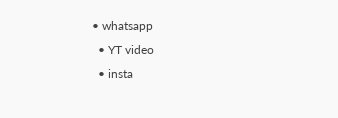• whatsapp
  • YT video
  • insta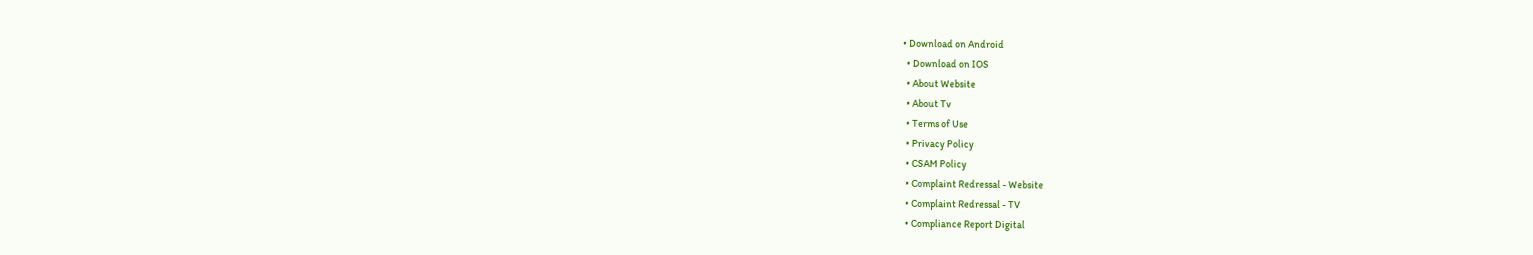• Download on Android
  • Download on IOS
  • About Website
  • About Tv
  • Terms of Use
  • Privacy Policy
  • CSAM Policy
  • Complaint Redressal - Website
  • Complaint Redressal - TV
  • Compliance Report Digital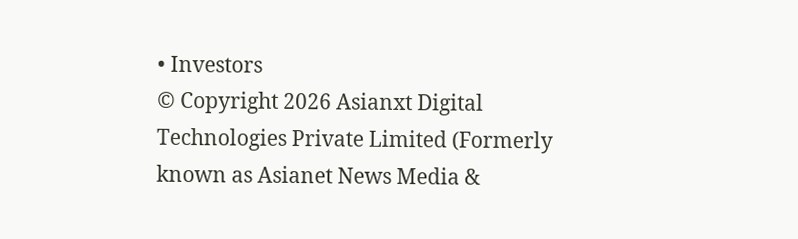• Investors
© Copyright 2026 Asianxt Digital Technologies Private Limited (Formerly known as Asianet News Media &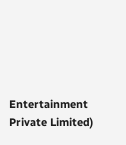Entertainment Private Limited)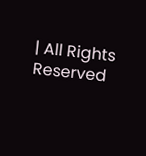| All Rights Reserved